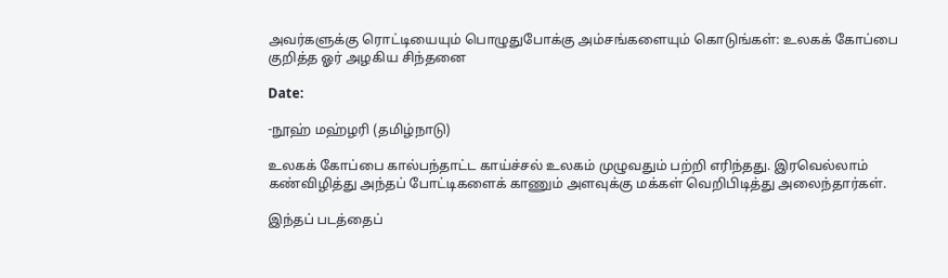அவர்களுக்கு ரொட்டியையும் பொழுதுபோக்கு அம்சங்களையும் கொடுங்கள்: உலகக் கோப்பை குறித்த ஓர் அழகிய சிந்தனை

Date:

-நூஹ் மஹ்ழரி (தமிழ்நாடு)

உலகக் கோப்பை கால்பந்தாட்ட காய்ச்சல் உலகம் முழுவதும் பற்றி எரிந்தது. இரவெல்லாம் கண்விழித்து அந்தப் போட்டிகளைக் காணும் அளவுக்கு மக்கள் வெறிபிடித்து அலைந்தார்கள்.

இந்தப் படத்தைப்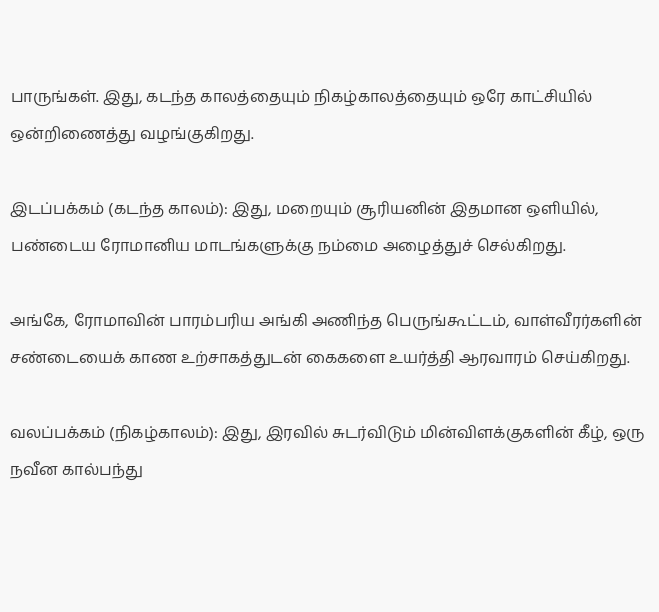பாருங்கள். இது, கடந்த காலத்தையும் நிகழ்காலத்தையும் ஒரே காட்சியில் ஒன்றிணைத்து வழங்குகிறது.

இடப்பக்கம் (கடந்த காலம்): இது, மறையும் சூரியனின் இதமான ஒளியில், பண்டைய ரோமானிய மாடங்களுக்கு நம்மை அழைத்துச் செல்கிறது.

அங்கே, ரோமாவின் பாரம்பரிய அங்கி அணிந்த பெருங்கூட்டம், வாள்வீரர்களின் சண்டையைக் காண உற்சாகத்துடன் கைகளை உயர்த்தி ஆரவாரம் செய்கிறது.

வலப்பக்கம் (நிகழ்காலம்): இது, இரவில் சுடர்விடும் மின்விளக்குகளின் கீழ், ஒரு நவீன கால்பந்து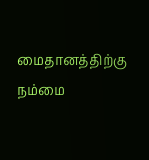மைதானத்திற்கு நம்மை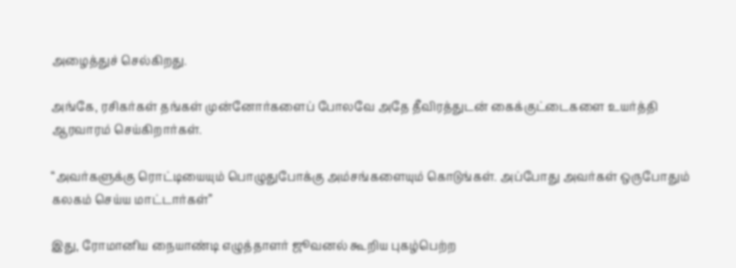அழைத்துச் செல்கிறது.

அங்கே, ரசிகர்கள் தங்கள் முன்னோர்களைப் போலவே அதே தீவிரத்துடன் கைக்குட்டைகளை உயர்த்தி ஆரவாரம் செய்கிறார்கள்.

“அவர்களுக்கு ரொட்டியையும் பொழுதுபோக்கு அம்சங்களையும் கொடுங்கள். அப்போது அவர்கள் ஒருபோதும் கலகம் செய்ய மாட்டார்கள்”

இது, ரோமானிய நையாண்டி எழுத்தாளர் ஜூவனல் கூறிய புகழ்பெற்ற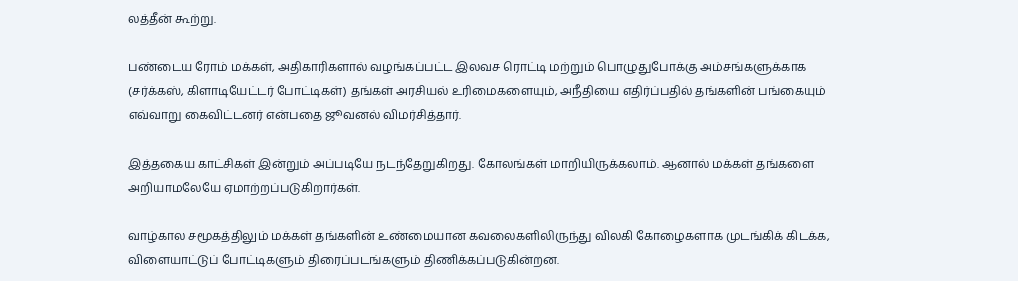லத்தீன் கூற்று.

பண்டைய ரோம் மக்கள், அதிகாரிகளால் வழங்கப்பட்ட இலவச ரொட்டி மற்றும் பொழுதுபோக்கு அம்சங்களுக்காக (சர்க்கஸ், கிளாடியேட்டர் போட்டிகள்) தங்கள் அரசியல் உரிமைகளையும், அநீதியை எதிர்ப்பதில் தங்களின் பங்கையும் எவ்வாறு கைவிட்டனர் என்பதை ஜூவனல் விமர்சித்தார்.

இத்தகைய காட்சிகள் இன்றும் அப்படியே நடந்தேறுகிறது. கோலங்கள் மாறியிருக்கலாம். ஆனால் மக்கள் தங்களை அறியாமலேயே ஏமாற்றப்படுகிறார்கள்.

வாழ்கால சமூகத்திலும் மக்கள் தங்களின் உண்மையான கவலைகளிலிருந்து விலகி கோழைகளாக முடங்கிக் கிடக்க, விளையாட்டுப் போட்டிகளும் திரைப்படங்களும் திணிக்கப்படுகின்றன.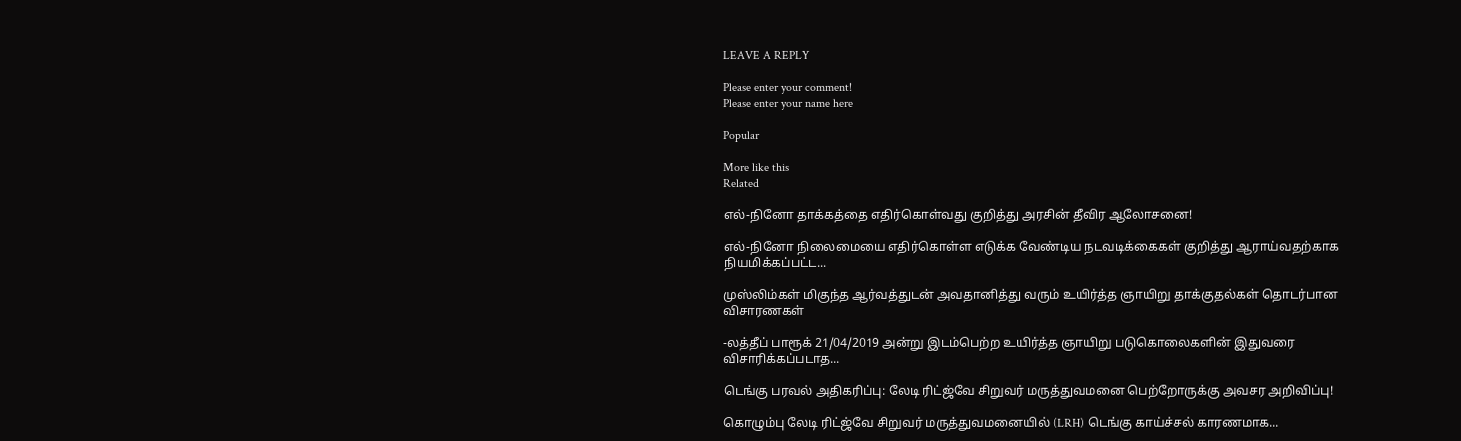LEAVE A REPLY

Please enter your comment!
Please enter your name here

Popular

More like this
Related

எல்-நினோ தாக்கத்தை எதிர்கொள்வது குறித்து அரசின் தீவிர ஆலோசனை!

எல்-நினோ நிலைமையை எதிர்கொள்ள எடுக்க வேண்டிய நடவடிக்கைகள் குறித்து ஆராய்வதற்காக நியமிக்கப்பட்ட...

முஸ்லிம்கள் மிகுந்த ஆர்வத்துடன் அவதானித்து வரும் உயிர்த்த ஞாயிறு தாக்குதல்கள் தொடர்பான விசாரணகள்

-லத்தீப் பாரூக் 21/04/2019 அன்று இடம்பெற்ற உயிர்த்த ஞாயிறு படுகொலைகளின் இதுவரை விசாரிக்கப்படாத...

டெங்கு பரவல் அதிகரிப்பு: லேடி ரிட்ஜ்வே சிறுவர் மருத்துவமனை பெற்றோருக்கு அவசர அறிவிப்பு!

கொழும்பு லேடி ரிட்ஜ்வே சிறுவர் மருத்துவமனையில் (LRH) டெங்கு காய்ச்சல் காரணமாக...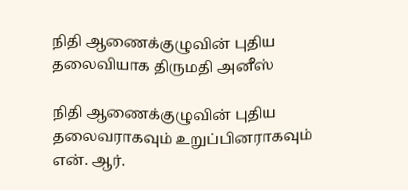நிதி ஆணைக்குழுவின் புதிய தலைவியாக திருமதி அனீஸ்

நிதி ஆணைக்குழுவின் புதிய தலைவராகவும் உறுப்பினராகவும் என். ஆர்.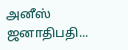அனீஸ் ஜனாதிபதி...